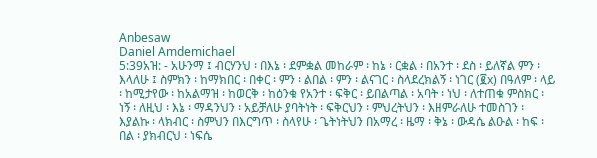Anbesaw
Daniel Amdemichael
5:39አዝ: - አሁንማ ፤ ብርሃንህ ፡ በእኔ ፡ ደምቋል መከራም ፡ ከኔ ፡ ርቋል ፡ በአንተ ፡ ደስ ፡ ይለኛል ምን ፡ እላለሁ ፤ ስምክን ፡ ከማክበር ፡ በቀር ፡ ምን ፡ ልበል ፡ ምን ፡ ልናገር ፡ ስላደረክልኝ ፡ ነገር (፪x) በዓለም ፡ ላይ ፡ ከሚታየው ፡ ከአልማዝ ፡ ከወርቅ ፡ ከዕንቁ የአንተ ፡ ፍቅር ፡ ይበልጣል ፡ አባት ፡ ነህ ፡ ለተጠቁ ምስክር ፡ ነኝ ፡ ለዚህ ፡ እኔ ፡ ማዳንህን ፡ አይቻለሁ ያባትነት ፡ ፍቅርህን ፡ ምህረትህን ፡ እዘምራለሁ ተመስገን ፡ እያልኩ ፡ ላክብር ፡ ስምህን በእርግጥ ፡ ስላየሁ ፡ ጌትነትህን በአማረ ፡ ዜማ ፡ ቅኔ ፡ ውዳሴ ልዑል ፡ ከፍ ፡ በል ፡ ያክብርህ ፡ ነፍሴ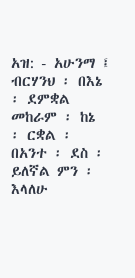አዝ: - አሁንማ ፤ ብርሃንህ ፡ በእኔ ፡ ደምቋል መከራም ፡ ከኔ ፡ ርቋል ፡ በአንተ ፡ ደስ ፡ ይለኛል ምን ፡ እላለሁ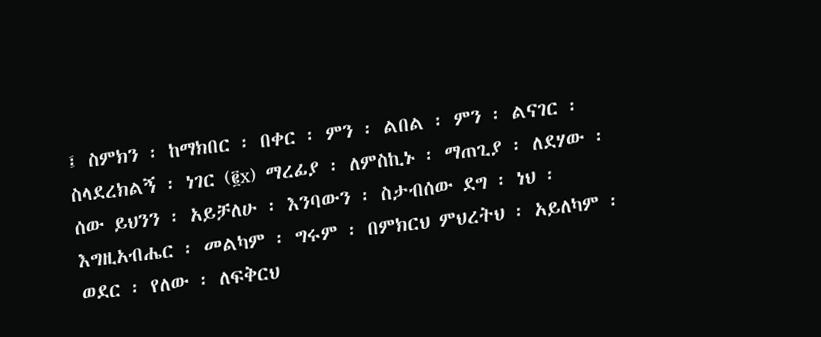፤ ስምክን ፡ ከማክበር ፡ በቀር ፡ ምን ፡ ልበል ፡ ምን ፡ ልናገር ፡ ስላደረክልኝ ፡ ነገር (፪x) ማረፊያ ፡ ለምስኪኑ ፡ ማጠጊያ ፡ ለደሃው ፡ ሰው ይህንን ፡ አይቻለሁ ፡ እንባውን ፡ ስታብሰው ደግ ፡ ነህ ፡ እግዚአብሔር ፡ መልካም ፡ ግሩም ፡ በምክርህ ምህረትህ ፡ አይለካም ፡ ወደር ፡ የለው ፡ ለፍቅርህ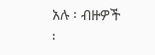አሉ ፡ ብዙዎች ፡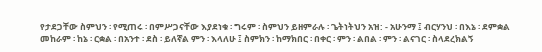የታደጋቸው ስምህን ፡ የሚጠሩ ፡ በምሥጋናቸው እያደነቁ ፡ ግሩም ፡ ስምህን ይዘምራሉ ፡ ጌትነትህን አዝ: - አሁንማ ፤ ብርሃንህ ፡ በእኔ ፡ ደምቋል መከራም ፡ ከኔ ፡ ርቋል ፡ በአንተ ፡ ደስ ፡ ይለኛል ምን ፡ እላለሁ ፤ ስምክን ፡ ከማክበር ፡ በቀር ፡ ምን ፡ ልበል ፡ ምን ፡ ልናገር ፡ ስላደረክልኝ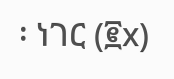፡ ነገር (፪x)